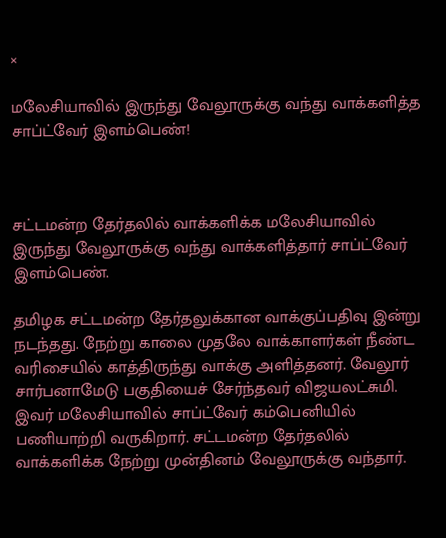×

மலேசியாவில் இருந்து வேலூருக்கு வந்து வாக்களித்த சாப்ட்வேர் இளம்பெண்!



சட்டமன்ற தேர்தலில் வாக்களிக்க மலேசியாவில் இருந்து வேலூருக்கு வந்து வாக்களித்தார் சாப்ட்வேர் இளம்பெண்.

தமிழக சட்டமன்ற தேர்தலுக்கான வாக்குப்பதிவு இன்று நடந்தது. நேற்று காலை முதலே வாக்காளர்கள் நீண்ட வரிசையில் காத்திருந்து வாக்கு அளித்தனர். வேலூர் சார்பனாமேடு பகுதியைச் சேர்ந்தவர் விஜயலட்சுமி. இவர் மலேசியாவில் சாப்ட்வேர் கம்பெனியில் பணியாற்றி வருகிறார். சட்டமன்ற தேர்தலில் வாக்களிக்க நேற்று முன்தினம் வேலூருக்கு வந்தார்.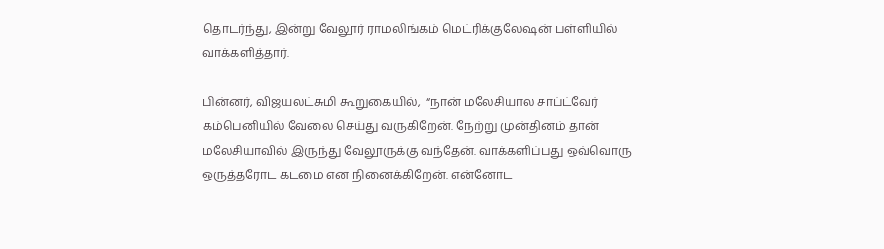தொடர்ந்து, இன்று வேலூர் ராமலிங்கம் மெட்ரிக்குலேஷன் பள்ளியில் வாக்களித்தார்.

பின்னர், விஜயலட்சுமி கூறுகையில்,  “நான் மலேசியால சாப்ட்வேர் கம்பெனியில் வேலை செய்து வருகிறேன். நேற்று முன்தினம் தான் மலேசியாவில் இருந்து வேலூருக்கு வந்தேன். வாக்களிப்பது ஒவ்வொரு ஒருத்தரோட கடமை என நினைக்கிறேன். என்னோட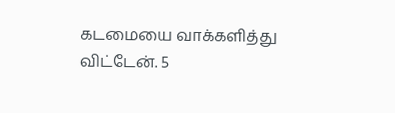கடமையை வாக்களித்து விட்டேன். 5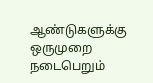ஆண்டுகளுக்கு ஒருமுறை நடைபெறும்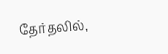தேர்தலில்,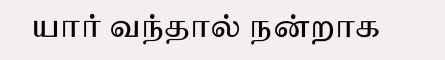யார் வந்தால் நன்றாக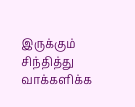இருக்கும் சிந்தித்து வாக்களிக்க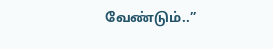வேண்டும்..”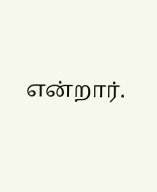என்றார்.